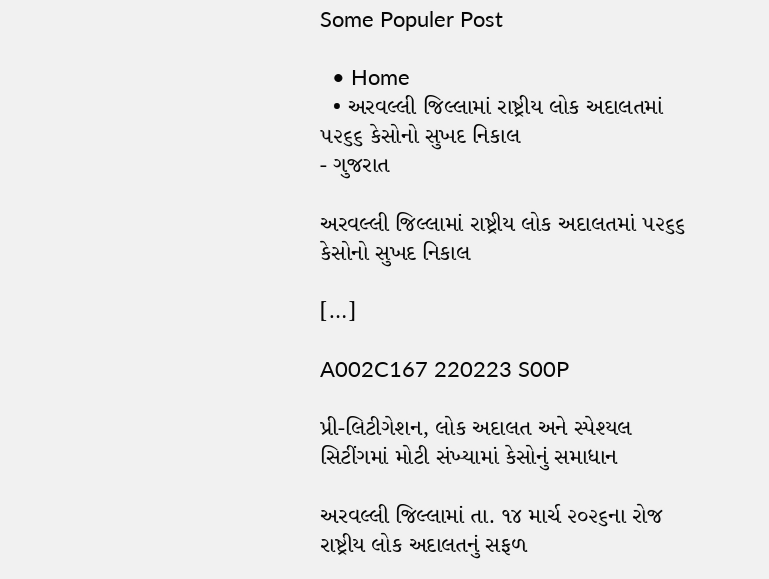Some Populer Post

  • Home
  • અરવલ્લી જિલ્લામાં રાષ્ટ્રીય લોક અદાલતમાં ૫૨૬૬ કેસોનો સુખદ નિકાલ
- ગુજરાત

અરવલ્લી જિલ્લામાં રાષ્ટ્રીય લોક અદાલતમાં ૫૨૬૬ કેસોનો સુખદ નિકાલ

[…]

A002C167 220223 S00P

પ્રી-લિટીગેશન, લોક અદાલત અને સ્પેશ્યલ સિટીંગમાં મોટી સંખ્યામાં કેસોનું સમાધાન

અરવલ્લી જિલ્લામાં તા. ૧૪ માર્ચ ૨૦૨૬ના રોજ રાષ્ટ્રીય લોક અદાલતનું સફળ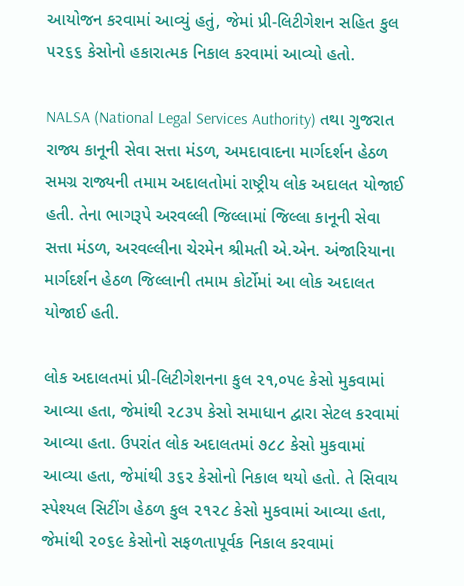આયોજન કરવામાં આવ્યું હતું, જેમાં પ્રી-લિટીગેશન સહિત કુલ ૫૨૬૬ કેસોનો હકારાત્મક નિકાલ કરવામાં આવ્યો હતો.

NALSA (National Legal Services Authority) તથા ગુજરાત રાજ્ય કાનૂની સેવા સત્તા મંડળ, અમદાવાદના માર્ગદર્શન હેઠળ સમગ્ર રાજ્યની તમામ અદાલતોમાં રાષ્ટ્રીય લોક અદાલત યોજાઈ હતી. તેના ભાગરૂપે અરવલ્લી જિલ્લામાં જિલ્લા કાનૂની સેવા સત્તા મંડળ, અરવલ્લીના ચેરમેન શ્રીમતી એ.એન. અંજારિયાના માર્ગદર્શન હેઠળ જિલ્લાની તમામ કોર્ટોમાં આ લોક અદાલત યોજાઈ હતી.

લોક અદાલતમાં પ્રી-લિટીગેશનના કુલ ૨૧,૦૫૯ કેસો મુકવામાં આવ્યા હતા, જેમાંથી ૨૮૩૫ કેસો સમાધાન દ્વારા સેટલ કરવામાં આવ્યા હતા. ઉપરાંત લોક અદાલતમાં ૭૮૮ કેસો મુકવામાં આવ્યા હતા, જેમાંથી ૩૬૨ કેસોનો નિકાલ થયો હતો. તે સિવાય સ્પેશ્યલ સિટીંગ હેઠળ કુલ ૨૧૨૮ કેસો મુકવામાં આવ્યા હતા, જેમાંથી ૨૦૬૯ કેસોનો સફળતાપૂર્વક નિકાલ કરવામાં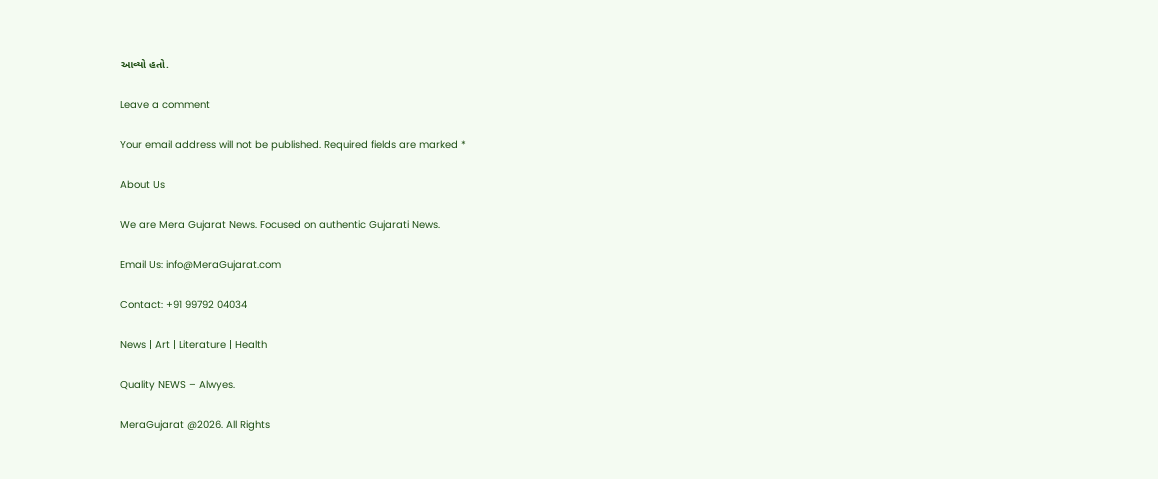આવ્યો હતો.

Leave a comment

Your email address will not be published. Required fields are marked *

About Us

We are Mera Gujarat News. Focused on authentic Gujarati News.

Email Us: info@MeraGujarat.com

Contact: +91 99792 04034

News | Art | Literature | Health

Quality NEWS – Alwyes.

MeraGujarat @2026. All Rights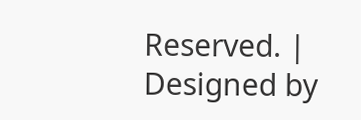Reserved. | Designed by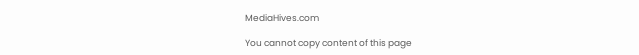MediaHives.com

You cannot copy content of this page